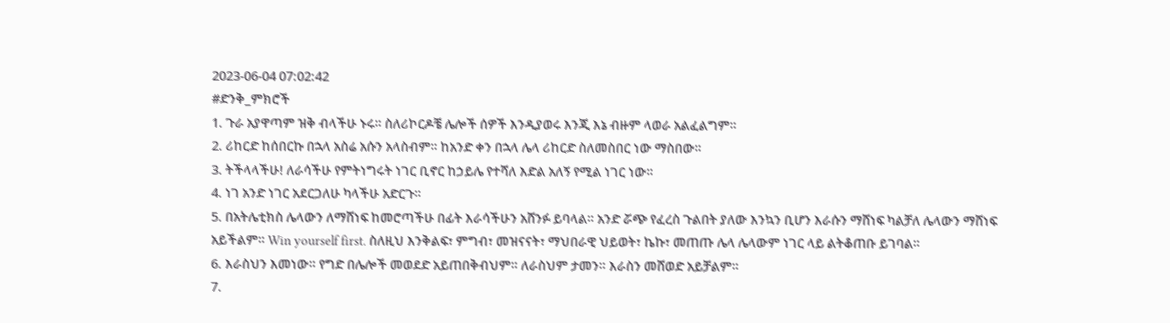2023-06-04 07:02:42
#ድንቅ_ምክሮች
1. ጉራ አያዋጣም ዝቅ ብላችሁ ኑሩ። ስለሪኮርዶቼ ሌሎች ሰዎች እንዲያወሩ እንጂ እኔ ብዙም ላወራ አልፈልግም።
2. ሪከርድ ከሰበርኩ በኋላ አስሬ አሱን አላስብም። ከአንድ ቀን በኋላ ሌላ ሪከርድ ስለመስበር ነው ማስበው።
3. ትችላላችሁ! ለራሳችሁ የምትነግሩት ነገር ቢኖር ከኃይሌ የተሻለ እድል አለኝ የሚል ነገር ነው።
4. ነገ አንድ ነገር አደርጋለሁ ካላችሁ አድርጉ።
5. በአትሌቲክስ ሌላውን ለማሸነፍ ከመሮጣችሁ በፊት እራሳችሁን አሸንፉ ይባላል። አንድ ሯጭ የፈረስ ጉልበት ያለው እንኳን ቢሆን እራሱን ማሸነፍ ካልቻለ ሌላውን ማሸነፍ አይችልም። Win yourself first. ስለዚህ እንቅልፍ፣ ምግብ፣ መዝናናት፣ ማህበራዊ ህይወት፣ ኬኩ፣ መጠጡ ሌላ ሌላውም ነገር ላይ ልትቆጠቡ ይገባል።
6. እራስህን እመነው። የግድ በሌሎች መወደድ አይጠበቅብህም። ለራስህም ታመን። እራስን መሸወድ አይቻልም።
7.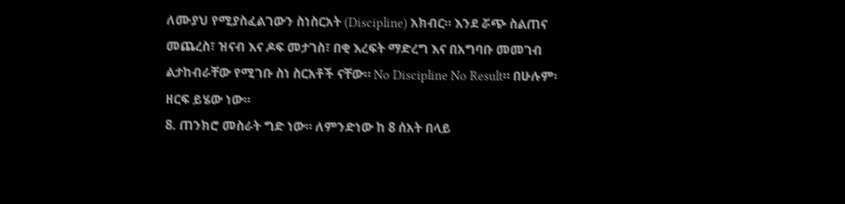ለሙያህ የሚያስፈልገውን ስነስርአት (Discipline) አክብር። እንደ ሯጭ ስልጠና መጨረስ፣ ዝናብ እና ዶፍ መታገስ፣ በቂ እረፍት ማድረግ እና በአግባቡ መመገብ ልታከብራቸው የሚገቡ ስነ ስርአቶች ናቸው። No Discipline No Result። በሁሉም፡ዘርፍ ይሄው ነው።
8. ጠንክሮ መስራት ግድ ነው። ለምንድነው ከ 8 ሰአት በላይ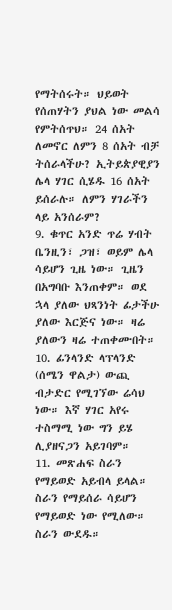የማትሰሩት። ህይወት የሰጠሃትን ያህል ነው መልሳ የምትሰጥህ። 24 ሰአት ለመኖር ለምን 8 ሰአት ብቻ ትሰራላችሁ? ኢትይጵያዊያን ሌላ ሃገር ሲሄዱ 16 ሰአት ይሰራሉ። ለምን ሃገራችን ላይ አንሰራም?
9. ቁጥር አንድ ጥሬ ሃብት ቤንዚን፣ ጋዝ፣ ወይም ሌላ ሳይሆን ጊዜ ነው። ጊዜን በአግባቡ እንጠቀም። ወደ ኋላ ያለው ህጻንነት ፊታችሁ ያለው እርጅና ነው። ዛሬ ያለውን ዛሬ ተጠቀሙበት።
10. ፊንላንድ ላፕላንድ (ሰሜን ዋልታ) ውጪ ብታድር የሚገኘው ሬሳህ ነው። እኛ ሃገር አየሩ ተስማሚ ነው ግን ይሄ ሊያዘናጋን አይገባም።
11. መጽሐፍ ስራን የማይወድ አይብላ ይላል። ስራን የማይሰራ ሳይሆን የማይወድ ነው የሚለው። ስራን ውደዱ።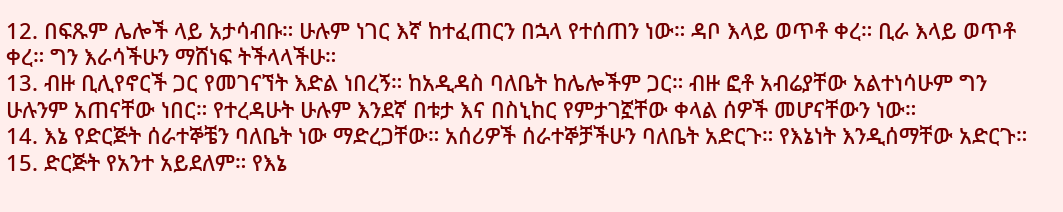12. በፍጹም ሌሎች ላይ አታሳብቡ። ሁሉም ነገር እኛ ከተፈጠርን በኋላ የተሰጠን ነው። ዳቦ እላይ ወጥቶ ቀረ። ቢራ እላይ ወጥቶ ቀረ። ግን እራሳችሁን ማሸነፍ ትችላላችሁ።
13. ብዙ ቢሊየኖርች ጋር የመገናኘት እድል ነበረኝ። ከአዲዳስ ባለቤት ከሌሎችም ጋር። ብዙ ፎቶ አብሬያቸው አልተነሳሁም ግን ሁሉንም አጠናቸው ነበር። የተረዳሁት ሁሉም እንደኛ በቱታ እና በስኒከር የምታገኟቸው ቀላል ሰዎች መሆናቸውን ነው።
14. እኔ የድርጅት ሰራተኞቼን ባለቤት ነው ማድረጋቸው። አሰሪዎች ሰራተኞቻችሁን ባለቤት አድርጉ። የእኔነት እንዲሰማቸው አድርጉ።
15. ድርጅት የአንተ አይደለም። የእኔ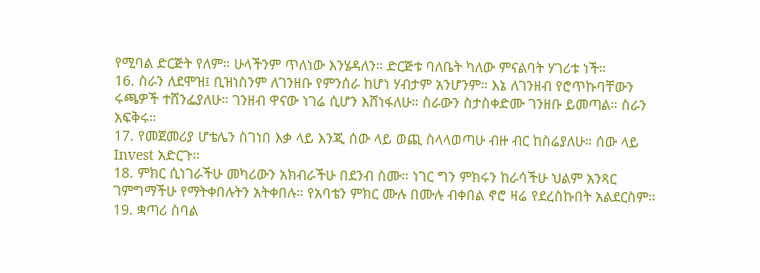የሚባል ድርጅት የለም። ሁላችንም ጥለነው እንሄዳለን። ድርጅቱ ባለቤት ካለው ምናልባት ሃገሪቱ ነች።
16. ስራን ለደሞዝ፤ ቢዝነስንም ለገንዘቡ የምንሰራ ከሆነ ሃብታም አንሆንም። እኔ ለገንዘብ የሮጥኩባቸውን ሩጫዎች ተሸንፌያለሁ። ገንዘብ ዋናው ነገሬ ሲሆን እሸነፋለሁ። ስራውን ስታስቀድሙ ገንዘቡ ይመጣል። ስራን አፍቅሩ።
17. የመጀመሪያ ሆቴሌን ስገነበ እቃ ላይ እንጂ ሰው ላይ ወጪ ስላላወጣሁ ብዙ ብር ከስሬያለሁ። ሰው ላይ Invest አድርጉ።
18. ምክር ሲነገራችሁ መካሪውን አክብራችሁ በደንብ ስሙ። ነገር ግን ምክሩን ከራሳችሁ ህልም አንጻር ገምግማችሁ የማትቀበሉትን አትቀበሉ። የአባቴን ምክር ሙሉ በሙሉ ብቀበል ኖሮ ዛሬ የደረስኩበት አልደርስም።
19. ቋጣሪ ስባል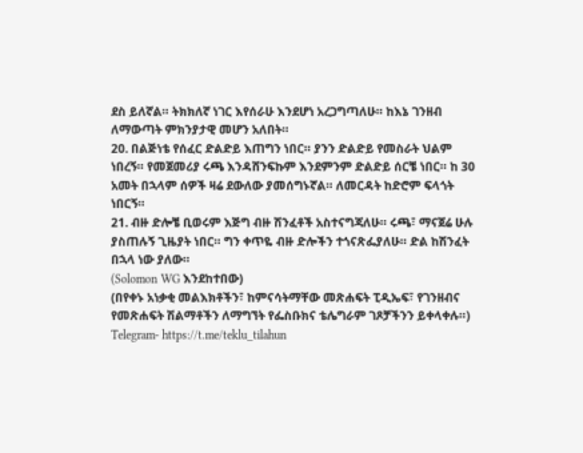ደስ ይለኛል። ትክክለኛ ነገር እየሰራሁ እንደሆነ አረጋግጣለሁ። ከእኔ ገንዘብ ለማውጣት ምክንያታዊ መሆን አለበት።
20. በልጅነቴ የሰፈር ድልድይ እጠግን ነበር። ያንን ድልድይ የመስራት ህልም ነበረኝ። የመጀመሪያ ሩጫ እንዳሸንፍኩም እንደምንም ድልድይ ሰርቼ ነበር። ከ 30 አመት በኋላም ሰዎች ዛሬ ደውለው ያመሰግኑኛል። ለመርዳት ከድሮም ፍላጎት ነበርኝ።
21. ብዙ ድሎቼ ቢወሩም እጅግ ብዙ ሽንፈቶች አስተናግጃለሁ። ሩጫ፣ ማናጀሬ ሁሉ ያስጠሉኝ ጊዜያት ነበር። ግን ቀጥዬ ብዙ ድሎችን ተጎናጽፌያለሁ። ድል ከሽንፈት በኋላ ነው ያለው።
(Solomon WG እንደከተበው)
(በየቀኑ አነቃቂ መልእክቶችን፣ ከምናሳትማቸው መጽሐፍት ፒዲኤፍ፣ የገንዘብና የመጽሐፍት ሽልማቶችን ለማግኘት የፌስቡክና ቴሌግራም ገጾቻችንን ይቀላቀሉ።)
Telegram- https://t.me/teklu_tilahun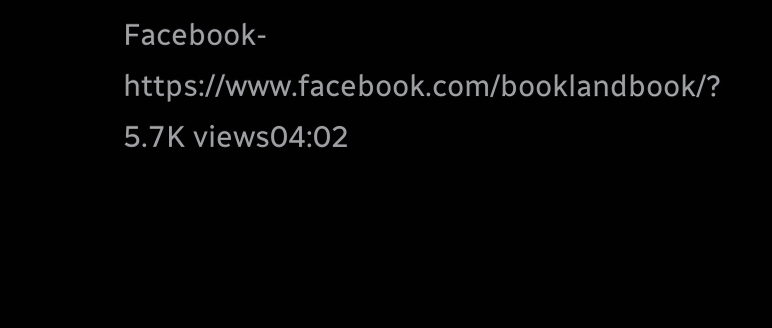Facebook- https://www.facebook.com/booklandbook/?
5.7K views04:02